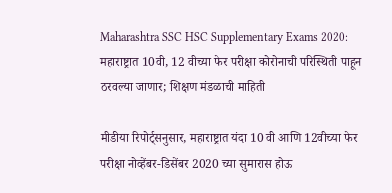Maharashtra SSC HSC Supplementary Exams 2020: महाराष्ट्रात 10वी, 12 वीच्या फेर परीक्षा कोरोनाची परिस्थिती पाहून ठरवल्या जाणार; शिक्षण मंडळाची माहिती

मीडीया रिपोर्ट्सनुसार, महाराष्ट्रात यंदा 10 वी आणि 12वीच्या फेर परीक्षा नोव्हेंबर-डिसेंबर 2020 च्या सुमारास होऊ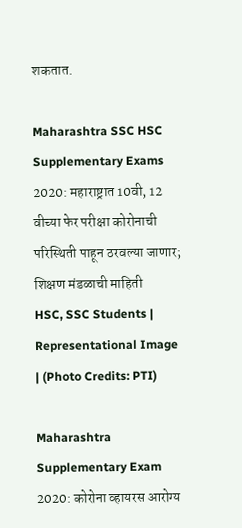शकतात.

Maharashtra SSC HSC Supplementary Exams 2020: महाराष्ट्रात 10वी, 12 वीच्या फेर परीक्षा कोरोनाची परिस्थिती पाहून ठरवल्या जाणार; शिक्षण मंडळाची माहिती
HSC, SSC Students | Representational Image | (Photo Credits: PTI)

Maharashtra Supplementary Exam 2020: कोरोना व्हायरस आरोग्य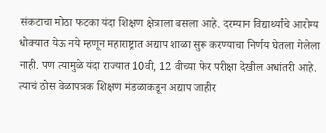संकटाचा मोठा फटका यंदा शिक्षण क्षेत्राला बसला आहे. दरम्यान विद्यार्थ्यांचे आरोग्य धोक्यात येऊ नये म्हणून महाराष्ट्रात अद्याप शाळा सुरू करण्याचा निर्णय घेतला गेलेला नाही. पण त्यामुळे यंदा राज्यात 10वी, 12 वीच्या फेर परीक्षा देखील अधांतरी आहे. त्याचं ठोस वेळापत्रक शिक्षण मंडळाकडून अद्याप जाहीर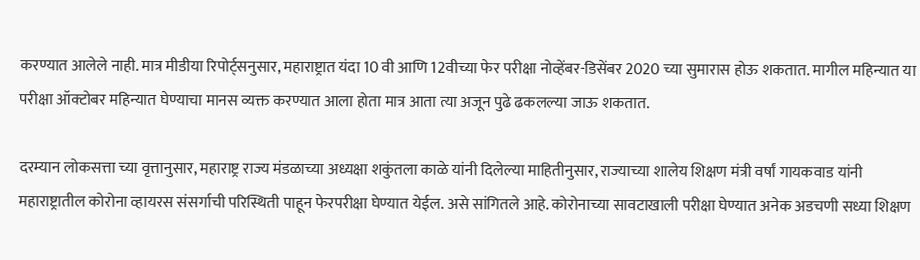करण्यात आलेले नाही. मात्र मीडीया रिपोर्ट्सनुसार, महाराष्ट्रात यंदा 10 वी आणि 12वीच्या फेर परीक्षा नोव्हेंबर-डिसेंबर 2020 च्या सुमारास होऊ शकतात. मागील महिन्यात या परीक्षा ऑक्टोबर महिन्यात घेण्याचा मानस व्यक्त करण्यात आला होता मात्र आता त्या अजून पुढे ढकलल्या जाऊ शकतात.

दरम्यान लोकसत्ता च्या वृत्तानुसार, महाराष्ट्र राज्य मंडळाच्या अध्यक्षा शकुंतला काळे यांनी दिलेल्या माहितीनुसार, राज्याच्या शालेय शिक्षण मंत्री वर्षां गायकवाड यांनी महाराष्ट्रातील कोरोना व्हायरस संसर्गाची परिस्थिती पाहून फेरपरीक्षा घेण्यात येईल. असे सांगितले आहे. कोरोनाच्या सावटाखाली परीक्षा घेण्यात अनेक अडचणी सध्या शिक्षण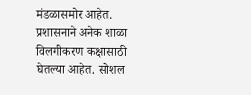मंडळासमोर आहेत. प्रशासनाने अनेक शाळा विलगीकरण कक्षासाठी घेतल्या आहेत. सोशल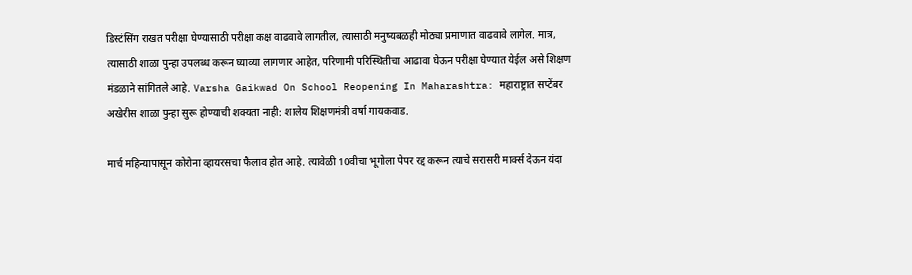डिस्टंसिंग राखत परीक्षा घेण्यासाठी परीक्षा कक्ष वाढवावे लागतील, त्यासाठी मनुष्यबळही मोठ्या प्रमाणात वाढवावे लागेल. मात्र, त्यासाठी शाळा पुन्हा उपलब्ध करून घ्याव्या लागणार आहेत, परिणामी परिस्थितीचा आढावा घेऊन परीक्षा घेण्यात येईल असे शिक्षण मंडळाने सांगितले आहे. Varsha Gaikwad On School Reopening In Maharashtra: महाराष्ट्रात सप्टेंबर अखेरीस शाळा पुन्हा सुरू होण्याची शक्यता नाही: शालेय शिक्षणमंत्री वर्षा गायकवाड.

मार्च महिन्यापासून कोरोना व्हायरसचा फैलाव होत आहे. त्यावेळी 10वीचा भूगोला पेपर रद्द करून त्याचे सरासरी मार्क्स देऊन यंदा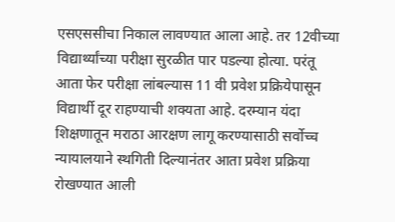एसएससीचा निकाल लावण्यात आला आहे. तर 12वीच्या विद्यार्थ्यांच्या परीक्षा सुरळीत पार पडल्या होत्या. परंतू आता फेर परीक्षा लांबल्यास 11 वी प्रवेश प्रक्रियेपासून विद्यार्थी दूर राहण्याची शक्यता आहे. दरम्यान यंदा शिक्षणातून मराठा आरक्षण लागू करण्यासाठी सर्वोच्च न्यायालयाने स्थगिती दिल्यानंतर आता प्रवेश प्रक्रिया रोखण्यात आली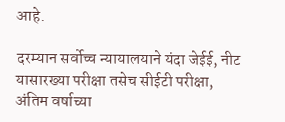आहे.

दरम्यान सर्वोच्च न्यायालयाने यंदा जेईई, नीट यासारख्या परीक्षा तसेच सीईटी परीक्षा, अंतिम वर्षाच्या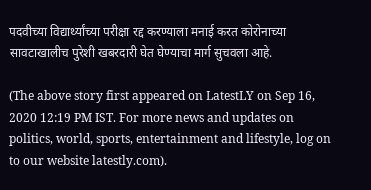पदवीच्या विद्यार्थ्यांच्या परीक्षा रद्द करण्याला मनाई करत कोरोनाच्या सावटाखालीच पुरेशी खबरदारी घेत घेण्याचा मार्ग सुचवला आहे.

(The above story first appeared on LatestLY on Sep 16, 2020 12:19 PM IST. For more news and updates on politics, world, sports, entertainment and lifestyle, log on to our website latestly.com).